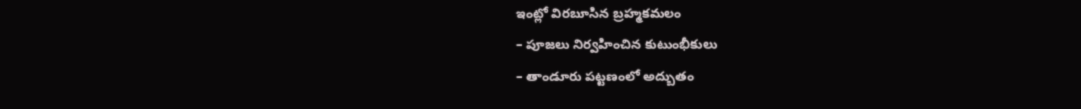ఇంట్లో విరబూసిన బ్రహ్మకమలం
– పూజలు నిర్వహించిన కుటుంభీకులు
– తాండూరు పట్టణంలో అద్బుతం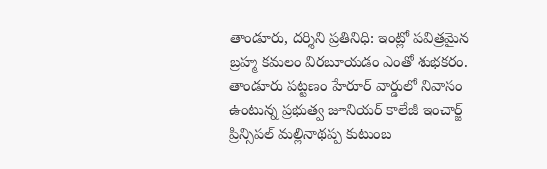తాండూరు, దర్శిని ప్రతినిధి: ఇంట్లో పవిత్రమైన బ్రహ్మ కమలం విరబూయడం ఎంతో శుభకరం. తాండూరు పట్టణం హేరూర్ వార్డులో నివాసం ఉంటున్న ప్రభుత్వ జూనియర్ కాలేజీ ఇంచార్జ్ ప్రిన్సిపల్ మల్లినాథప్ప కుటుంబ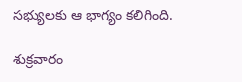సభ్యులకు ఆ భాగ్యం కలిగింది.

శుక్రవారం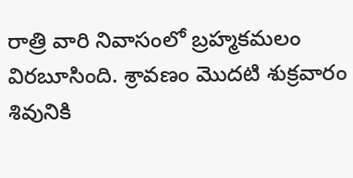రాత్రి వారి నివాసంలో బ్రహ్మకమలం విరబూసింది. శ్రావణం మొదటి శుక్రవారం శివునికి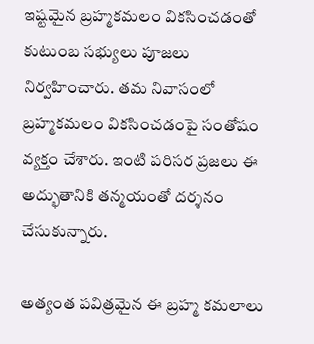ఇష్టమైన బ్రహ్మకమలం వికసించడంతో కుటుంబ సభ్యులు పూజలు నిర్వహించారు. తమ నివాసంలో బ్రహ్మకమలం వికసించడంపై సంతోషం వ్యక్తం చేశారు. ఇంటి పరిసర ప్రజలు ఈ అద్భుతానికి తన్మయంతో దర్శనం చేసుకున్నారు.

అత్యంత పవిత్రమైన ఈ బ్రహ్మ కమలాలు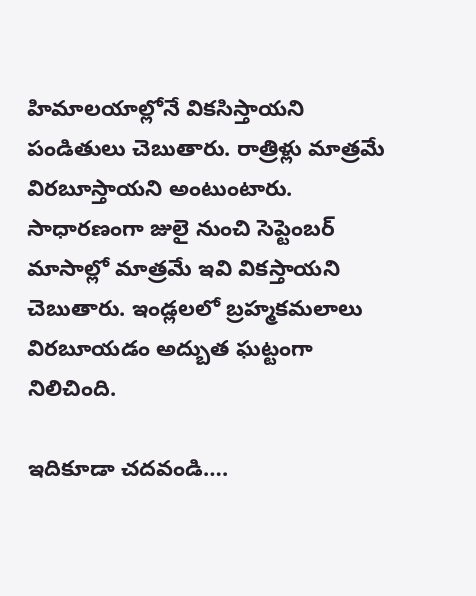హిమాలయాల్లోనే వికసిస్తాయని పండితులు చెబుతారు. రాత్రిళ్లు మాత్రమే విరబూస్తాయని అంటుంటారు. సాధారణంగా జులై నుంచి సెప్టెంబర్ మాసాల్లో మాత్రమే ఇవి వికస్తాయని చెబుతారు. ఇండ్లలలో బ్రహ్మకమలాలు విరబూయడం అద్బుత ఘట్టంగా నిలిచింది.

ఇదికూడా చదవండి….